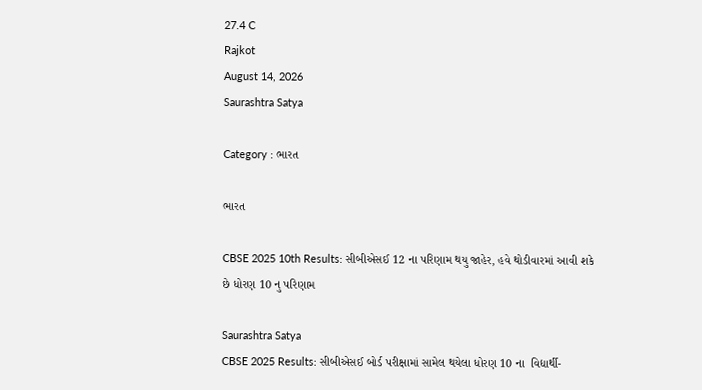27.4 C
Rajkot
August 14, 2026
Saurashtra Satya

Category : ભારત

ભારત

CBSE 2025 10th Results: સીબીએસઈ 12 ના પરિણામ થયુ જાહેર, હવે થોડીવારમાં આવી શકે છે ધોરણ 10 નુ પરિણામ

Saurashtra Satya
CBSE 2025 Results: સીબીએસઈ બોર્ડ પરીક્ષામાં સામેલ થયેલા ધોરણ 10 ના  વિદ્યાર્થી-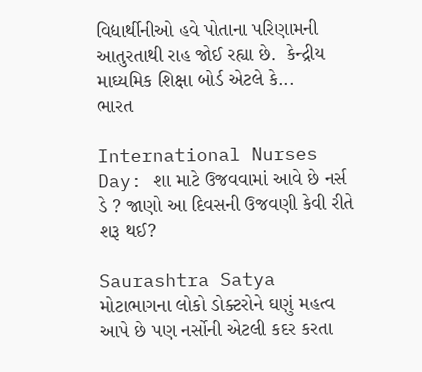વિદ્યાર્થીનીઓ હવે પોતાના પરિણામની આતુરતાથી રાહ જોઈ રહ્યા છે.  કેન્દ્રીય માઘ્યમિક શિક્ષા બોર્ડ એટલે કે...
ભારત

International Nurses Day: શા માટે ઉજવવામાં આવે છે નર્સ ડે ? જાણો આ દિવસની ઉજવણી કેવી રીતે શરૂ થઈ?

Saurashtra Satya
મોટાભાગના લોકો ડોક્ટરોને ઘણું મહત્વ આપે છે પણ નર્સોની એટલી કદર કરતા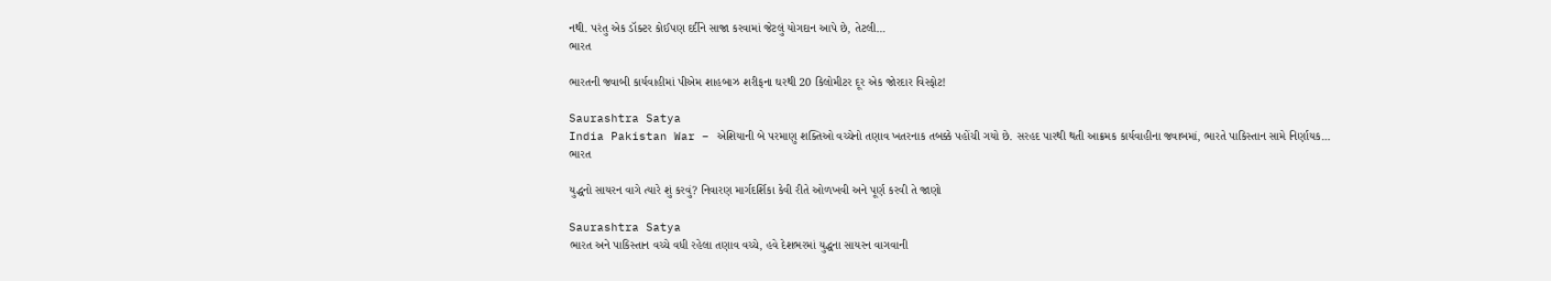નથી. પરંતુ એક ડૉક્ટર કોઈપણ દર્દીને સાજા કરવામાં જેટલું યોગદાન આપે છે, તેટલી...
ભારત

ભારતની જવાબી કાર્યવાહીમાં પીએમ શાહબાઝ શરીફના ઘરથી 20 કિલોમીટર દૂર એક જોરદાર વિસ્ફોટ!

Saurashtra Satya
India Pakistan War – એશિયાની બે પરમાણુ શક્તિઓ વચ્ચેનો તણાવ ખતરનાક તબક્કે પહોંચી ગયો છે. સરહદ પારથી થતી આક્રમક કાર્યવાહીના જવાબમાં, ભારતે પાકિસ્તાન સામે નિર્ણાયક...
ભારત

યુદ્ધનો સાયરન વાગે ત્યારે શું કરવું? નિવારણ માર્ગદર્શિકા કેવી રીતે ઓળખવી અને પૂર્ણ કરવી તે જાણો

Saurashtra Satya
ભારત અને પાકિસ્તાન વચ્ચે વધી રહેલા તણાવ વચ્ચે, હવે દેશભરમાં યુદ્ધના સાયરન વાગવાની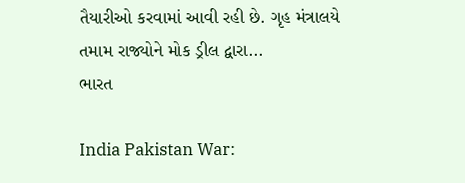તૈયારીઓ કરવામાં આવી રહી છે. ગૃહ મંત્રાલયે તમામ રાજ્યોને મોક ડ્રીલ દ્વારા...
ભારત

India Pakistan War: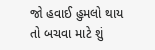જો હવાઈ હુમલો થાય તો બચવા માટે શું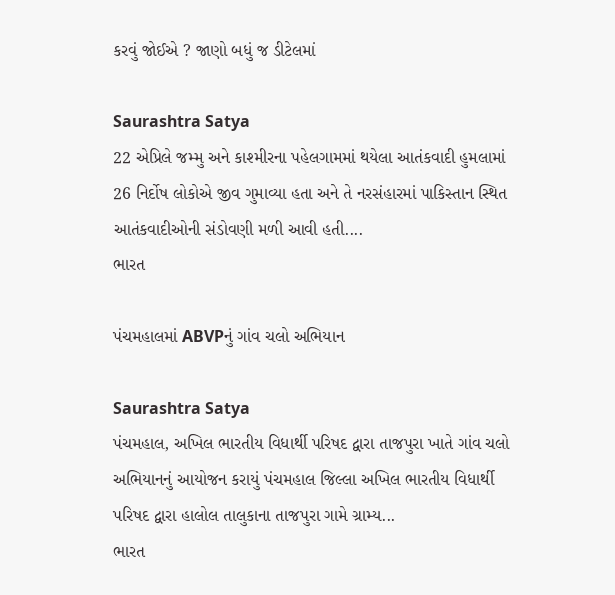કરવું જોઈએ ? જાણો બધું જ ડીટેલમાં

Saurashtra Satya
22 એપ્રિલે જમ્મુ અને કાશ્મીરના પહેલગામમાં થયેલા આતંકવાદી હુમલામાં 26 નિર્દોષ લોકોએ જીવ ગુમાવ્યા હતા અને તે નરસંહારમાં પાકિસ્તાન સ્થિત આતંકવાદીઓની સંડોવણી મળી આવી હતી....
ભારત

પંચમહાલમાં ABVPનું ગાંવ ચલો અભિયાન

Saurashtra Satya
પંચમહાલ, અખિલ ભારતીય વિધાર્થી પરિષદ દ્વારા તાજપુરા ખાતે ગાંવ ચલો અભિયાનનું આયોજન કરાયું પંચમહાલ જિલ્લા અખિલ ભારતીય વિધાર્થી પરિષદ દ્વારા હાલોલ તાલુકાના તાજપુરા ગામે ગ્રામ્ય...
ભારત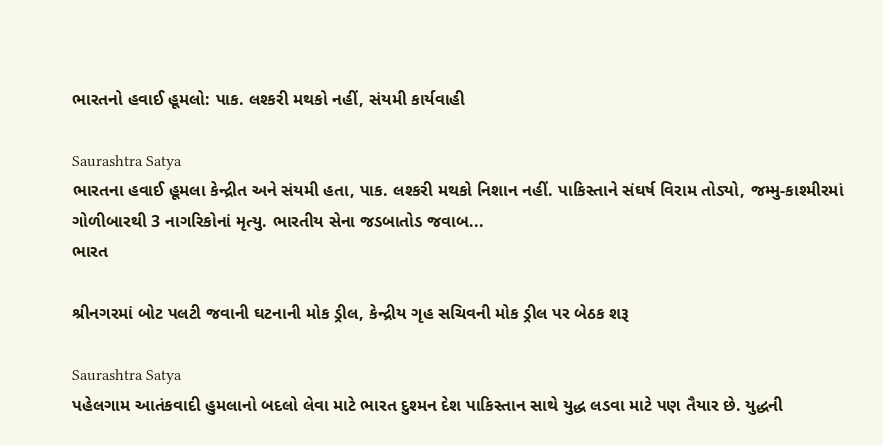ભારતનો હવાઈ હૂમલો: પાક. લશ્કરી મથકો નહીં, સંયમી કાર્યવાહી

Saurashtra Satya
ભારતના હવાઈ હૂમલા કેન્દ્રીત અને સંયમી હતા, પાક. લશ્કરી મથકો નિશાન નહીં. પાકિસ્તાને સંઘર્ષ વિરામ તોડ્યો, જમ્મુ-કાશ્મીરમાં ગોળીબારથી 3 નાગરિકોનાં મૃત્યુ. ભારતીય સેના જડબાતોડ જવાબ...
ભારત

શ્રીનગરમાં બોટ પલટી જવાની ઘટનાની મોક ડ્રીલ, કેન્દ્રીય ગૃહ સચિવની મોક ડ્રીલ પર બેઠક શરૂ

Saurashtra Satya
પહેલગામ આતંકવાદી હુમલાનો બદલો લેવા માટે ભારત દુશ્મન દેશ પાકિસ્તાન સાથે યુદ્ધ લડવા માટે પણ તૈયાર છે. યુદ્ધની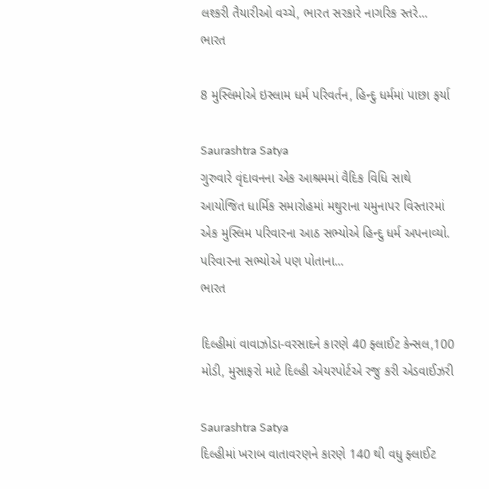લશ્કરી તૈયારીઓ વચ્ચે, ભારત સરકારે નાગરિક સ્તરે...
ભારત

8 મુસ્લિમોએ ઇસ્લામ ધર્મ પરિવર્તન, હિન્દુ ધર્મમાં પાછા ફર્યા

Saurashtra Satya
ગુરુવારે વૃંદાવનના એક આશ્રમમાં વૈદિક વિધિ સાથે આયોજિત ધાર્મિક સમારોહમાં મથુરાના યમુનાપર વિસ્તારમાં એક મુસ્લિમ પરિવારના આઠ સભ્યોએ હિન્દુ ધર્મ અપનાવ્યો. પરિવારના સભ્યોએ પણ પોતાના...
ભારત

દિલ્હીમાં વાવાઝોડા-વરસાદને કારણે 40 ફ્લાઈટ કેન્સલ,100 મોડી, મુસાફરો માટે દિલ્હી એયરપોર્ટએ રજુ કરી એડવાઈઝરી

Saurashtra Satya
દિલ્હીમાં ખરાબ વાતાવરણને કારણે 140 થી વધુ ફ્લાઈટ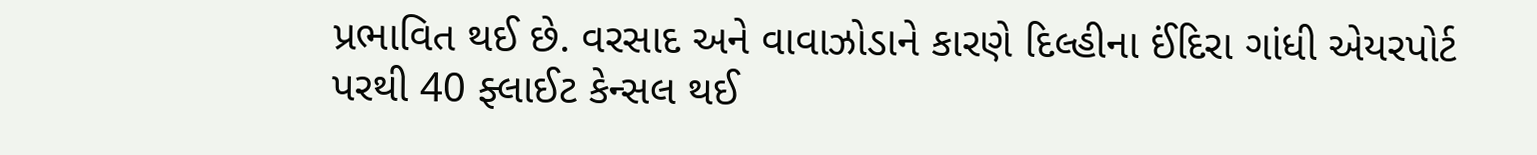પ્રભાવિત થઈ છે. વરસાદ અને વાવાઝોડાને કારણે દિલ્હીના ઈંદિરા ગાંધી એયરપોર્ટ પરથી 40 ફ્લાઈટ કેન્સલ થઈ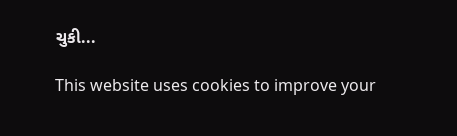ચુકી...

This website uses cookies to improve your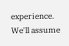experience. We'll assume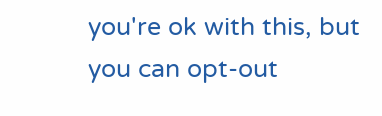you're ok with this, but you can opt-out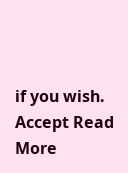if you wish. Accept Read More